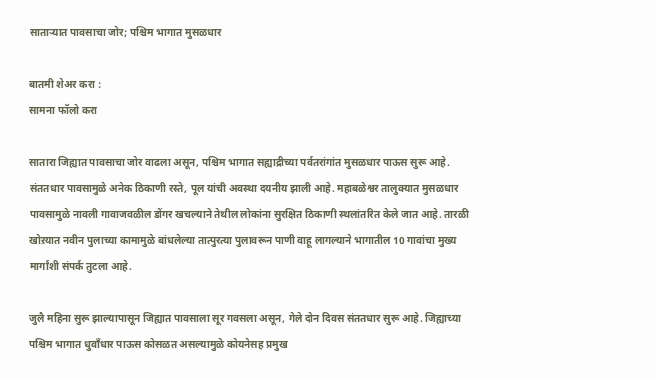साताऱ्यात पावसाचा जोर; पश्चिम भागात मुसळधार

बातमी शेअर करा :
सामना फॉलो करा

सातारा जिह्यात पावसाचा जोर वाढला असून, पश्चिम भागात सह्याद्रीच्या पर्वतरांगांत मुसळधार पाऊस सुरू आहे. संततधार पावसामुळे अनेक ठिकाणी रस्ते, पूल यांची अवस्था दयनीय झाली आहे. महाबळेश्वर तालुक्यात मुसळधार पावसामुळे नावली गावाजवळील डोंगर खचल्याने तेथील लोकांना सुरक्षित ठिकाणी स्थलांतरित केले जात आहे. तारळी खोऱयात नवीन पुलाच्या कामामुळे बांधलेल्या तात्पुरत्या पुलावरून पाणी वाहू लागल्याने भागातील 10 गावांचा मुख्य मार्गांशी संपर्क तुटला आहे.

जुलै महिना सुरू झाल्यापासून जिह्यात पावसाला सूर गवसला असून, गेले दोन दिवस संततधार सुरू आहे. जिह्याच्या पश्चिम भागात धुवाँधार पाऊस कोसळत असल्यामुळे कोयनेसह प्रमुख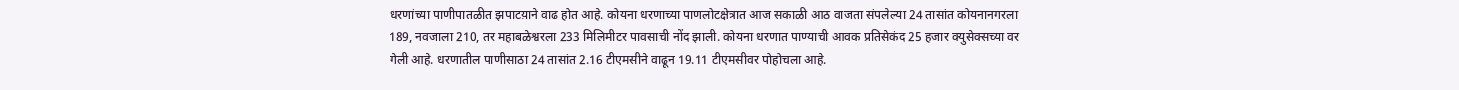धरणांच्या पाणीपातळीत झपाटय़ाने वाढ होत आहे. कोयना धरणाच्या पाणलोटक्षेत्रात आज सकाळी आठ वाजता संपलेल्या 24 तासांत कोयनानगरला 189, नवजाला 210, तर महाबळेश्वरला 233 मिलिमीटर पावसाची नोंद झाली. कोयना धरणात पाण्याची आवक प्रतिसेकंद 25 हजार क्युसेक्सच्या वर गेली आहे. धरणातील पाणीसाठा 24 तासांत 2.16 टीएमसीने वाढून 19.11 टीएमसीवर पोहोचला आहे.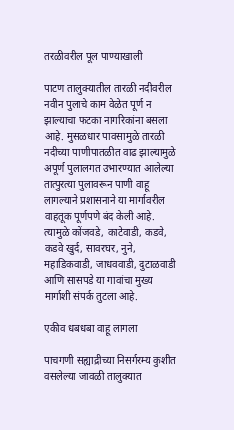तरळीवरील पूल पाण्याखाली

पाटण तालुक्यातील तारळी नदीवरील नवीन पुलाचे काम वेळेत पूर्ण न झाल्याचा फटका नागरिकांना बसला आहे. मुसळधार पावसामुळे तारळी नदीच्या पाणीपातळीत वाढ झाल्यामुळे अपूर्ण पुलालगत उभारण्यात आलेल्या तात्पुरत्या पुलावरून पाणी वाहू लागल्याने प्रशासनाने या मार्गावरील वाहतूक पूर्णपणे बंद केली आहे. त्यामुळे कोंजवडे, काटेवाडी, कडवे, कडवे खुर्द, सावरघर, नुने, महाडिकवाडी, जाधववाडी, दुटाळवाडी आणि सासपडे या गावांचा मुख्य मार्गाशी संपर्क तुटला आहे.

एकीव धबधबा वाहू लागला

पाचगणी सह्याद्रीच्या निसर्गरम्य कुशीत वसलेल्या जावळी तालुक्यात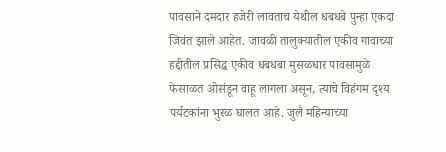पावसाने दमदार हजेरी लावताच येथील धबधबे पुन्हा एकदा जिवंत झाले आहेत. जावळी तालुक्यातील एकीव गावाच्या हद्दीतील प्रसिद्ध एकीव धबधबा मुसळधार पावसामुळे फेसाळत ओसंडून वाहू लागला असून, त्याचे विहंगम दृश्य पर्यटकांना भुरळ घालत आहे. जुलै महिन्याच्या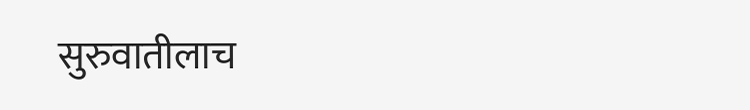सुरुवातीलाच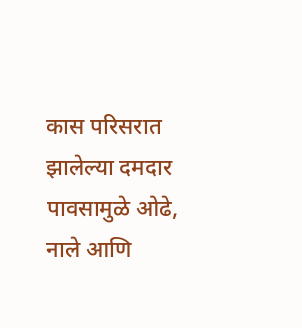कास परिसरात झालेल्या दमदार पावसामुळे ओढे, नाले आणि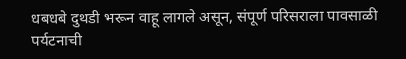धबधबे दुथडी भरून वाहू लागले असून, संपूर्ण परिसराला पावसाळी पर्यटनाची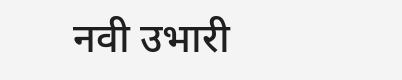नवी उभारी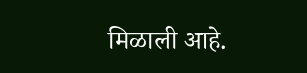मिळाली आहे.